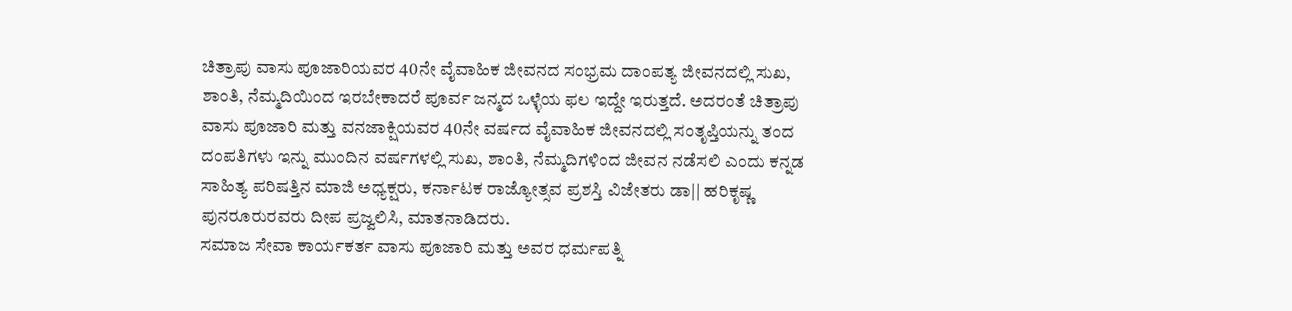ಚಿತ್ರಾಪು ವಾಸು ಪೂಜಾರಿಯವರ 40ನೇ ವೈವಾಹಿಕ ಜೀವನದ ಸಂಭ್ರಮ ದಾಂಪತ್ಯ ಜೀವನದಲ್ಲಿ ಸುಖ, ಶಾಂತಿ, ನೆಮ್ಮದಿಯಿಂದ ಇರಬೇಕಾದರೆ ಪೂರ್ವ ಜನ್ಮದ ಒಳ್ಳೆಯ ಫಲ ಇದ್ದೇ ಇರುತ್ತದೆ. ಅದರಂತೆ ಚಿತ್ರಾಪು ವಾಸು ಪೂಜಾರಿ ಮತ್ತು ವನಜಾಕ್ಷಿಯವರ 40ನೇ ವರ್ಷದ ವೈವಾಹಿಕ ಜೀವನದಲ್ಲಿ ಸಂತೃಪ್ತಿಯನ್ನು ತಂದ ದಂಪತಿಗಳು ಇನ್ನು ಮುಂದಿನ ವರ್ಷಗಳಲ್ಲಿ ಸುಖ, ಶಾಂತಿ, ನೆಮ್ಮದಿಗಳಿಂದ ಜೀವನ ನಡೆಸಲಿ ಎಂದು ಕನ್ನಡ ಸಾಹಿತ್ಯ ಪರಿಷತ್ತಿನ ಮಾಜಿ ಅಧ್ಯಕ್ಷರು, ಕರ್ನಾಟಕ ರಾಜ್ಯೋತ್ಸವ ಪ್ರಶಸ್ತಿ ವಿಜೇತರು ಡಾ|| ಹರಿಕೃಷ್ಣ ಪುನರೂರುರವರು ದೀಪ ಪ್ರಜ್ವಲಿಸಿ, ಮಾತನಾಡಿದರು.
ಸಮಾಜ ಸೇವಾ ಕಾರ್ಯಕರ್ತ ವಾಸು ಪೂಜಾರಿ ಮತ್ತು ಅವರ ಧರ್ಮಪತ್ನಿ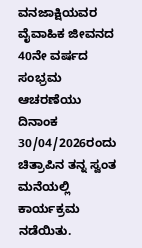ವನಜಾಕ್ಷಿಯವರ ವೈವಾಹಿಕ ಜೀವನದ 40ನೇ ವರ್ಷದ ಸಂಭ್ರಮ ಆಚರಣೆಯು ದಿನಾಂಕ 30/04/2026ರಂದು ಚಿತ್ರಾಪಿನ ತನ್ನ ಸ್ವಂತ ಮನೆಯಲ್ಲಿ ಕಾರ್ಯಕ್ರಮ ನಡೆಯಿತು.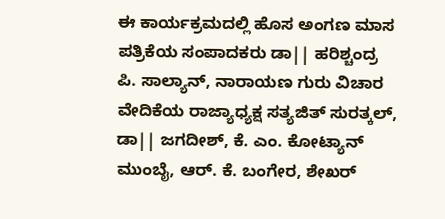ಈ ಕಾರ್ಯಕ್ರಮದಲ್ಲಿ ಹೊಸ ಅಂಗಣ ಮಾಸ ಪತ್ರಿಕೆಯ ಸಂಪಾದಕರು ಡಾ|| ಹರಿಶ್ಚಂದ್ರ ಪಿ. ಸಾಲ್ಯಾನ್, ನಾರಾಯಣ ಗುರು ವಿಚಾರ ವೇದಿಕೆಯ ರಾಜ್ಯಾಧ್ಯಕ್ಷ ಸತ್ಯಜಿತ್ ಸುರತ್ಕಲ್, ಡಾ|| ಜಗದೀಶ್, ಕೆ. ಎಂ. ಕೋಟ್ಯಾನ್ ಮುಂಬೈ, ಆರ್. ಕೆ. ಬಂಗೇರ, ಶೇಖರ್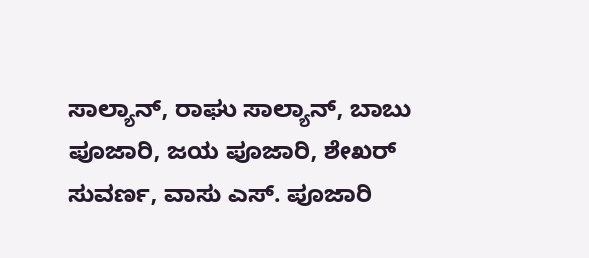ಸಾಲ್ಯಾನ್, ರಾಘು ಸಾಲ್ಯಾನ್, ಬಾಬು ಪೂಜಾರಿ, ಜಯ ಪೂಜಾರಿ, ಶೇಖರ್ ಸುವರ್ಣ, ವಾಸು ಎಸ್. ಪೂಜಾರಿ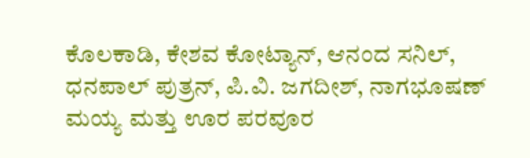ಕೊಲಕಾಡಿ, ಕೇಶವ ಕೋಟ್ಯಾನ್, ಆನಂದ ಸನಿಲ್, ಧನಪಾಲ್ ಪುತ್ರನ್, ಪಿ.ವಿ. ಜಗದೀಶ್, ನಾಗಭೂಷಣ್ ಮಯ್ಯ ಮತ್ತು ಊರ ಪರವೂರ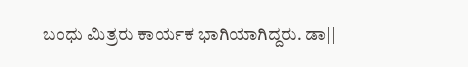ಬಂಧು ಮಿತ್ರರು ಕಾರ್ಯಕ ಭಾಗಿಯಾಗಿದ್ದರು. ಡಾ||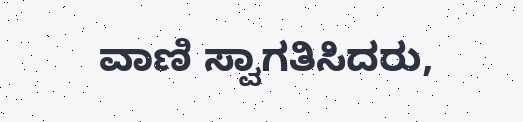ವಾಣಿ ಸ್ವಾಗತಿಸಿದರು,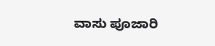ವಾಸು ಪೂಜಾರಿ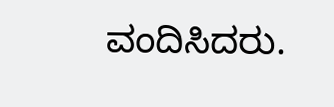ವಂದಿಸಿದರು.